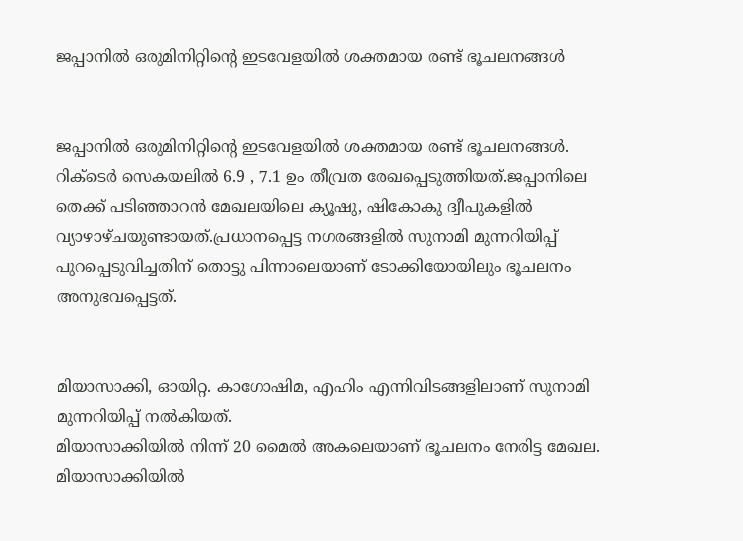ജപ്പാനില്‍ ഒരുമിനിറ്റിന്റെ ഇടവേളയില്‍ ശക്തമായ രണ്ട് ഭൂചലനങ്ങള്‍


ജപ്പാനില്‍ ഒരുമിനിറ്റിന്റെ ഇടവേളയില്‍ ശക്തമായ രണ്ട് ഭൂചലനങ്ങള്‍. റിക്‌ടെര്‍ സെകയലില്‍ 6.9 , 7.1 ഉം തീവ്രത രേഖപ്പെടുത്തിയത്.ജപ്പാനിലെ തെക്ക് പടിഞ്ഞാറന്‍ മേഖലയിലെ ക്യൂഷു, ഷികോകു ദ്വീപുകളില്‍ വ്യാഴാഴ്ചയുണ്ടായത്.പ്രധാനപ്പെട്ട നഗരങ്ങളില്‍ സുനാമി മുന്നറിയിപ്പ് പുറപ്പെടുവിച്ചതിന് തൊട്ടു പിന്നാലെയാണ് ടോക്കിയോയിലും ഭൂചലനം അനുഭവപ്പെട്ടത്.


മിയാസാക്കി, ഓയിറ്റ. കാഗോഷിമ, എഹിം എന്നിവിടങ്ങളിലാണ് സുനാമി മുന്നറിയിപ്പ് നല്‍കിയത്.
മിയാസാക്കിയില്‍ നിന്ന് 20 മൈല്‍ അകലെയാണ് ഭൂചലനം നേരിട്ട മേഖല. മിയാസാക്കിയില്‍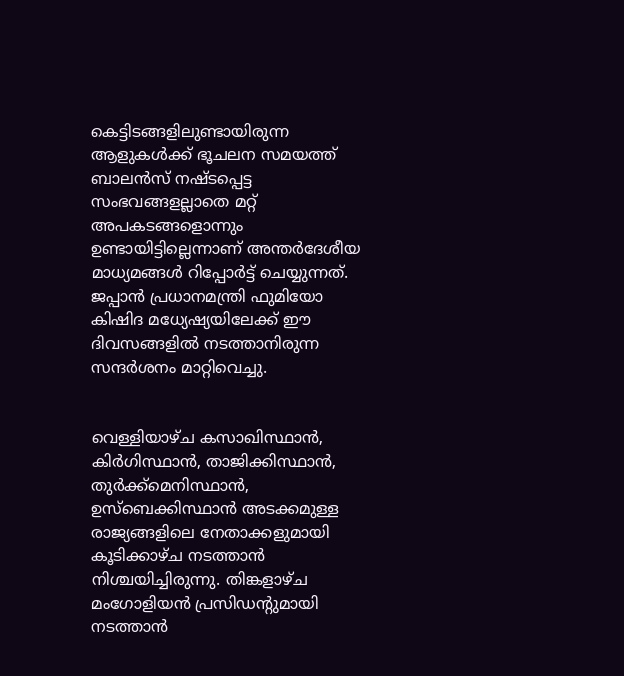കെട്ടിടങ്ങളിലുണ്ടായിരുന്ന ആളുകള്‍ക്ക് ഭൂചലന സമയത്ത് ബാലന്‍സ് നഷ്ടപ്പെട്ട സംഭവങ്ങളല്ലാതെ മറ്റ് അപകടങ്ങളൊന്നും ഉണ്ടായിട്ടില്ലെന്നാണ് അന്തര്‍ദേശീയ മാധ്യമങ്ങള്‍ റിപ്പോര്‍ട്ട് ചെയ്യുന്നത്.
ജപ്പാന്‍ പ്രധാനമന്ത്രി ഫുമിയോ കിഷിദ മധ്യേഷ്യയിലേക്ക് ഈ ദിവസങ്ങളില്‍ നടത്താനിരുന്ന സന്ദര്‍ശനം മാറ്റിവെച്ചു.


വെള്ളിയാഴ്ച കസാഖിസ്ഥാന്‍, കിര്‍ഗിസ്ഥാന്‍, താജിക്കിസ്ഥാന്‍, തുര്‍ക്ക്മെനിസ്ഥാന്‍, ഉസ്ബെക്കിസ്ഥാന്‍ അടക്കമുള്ള രാജ്യങ്ങളിലെ നേതാക്കളുമായി കൂടിക്കാഴ്ച നടത്താന്‍ നിശ്ചയിച്ചിരുന്നു. തിങ്കളാഴ്ച മംഗോളിയന്‍ പ്രസിഡന്റുമായി നടത്താന്‍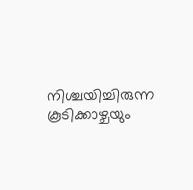നിശ്ചയിച്ചിരുന്ന കൂടിക്കാഴ്ചയും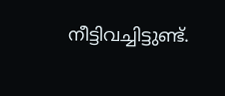നീട്ടിവച്ചിട്ടുണ്ട്.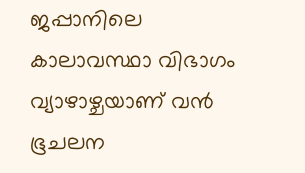ജപ്പാനിലെ കാലാവസ്ഥാ വിഭാഗം വ്യാഴാഴ്ചയാണ് വന്‍ ഭൂചലന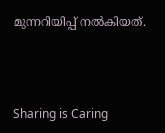മുന്നറിയിപ്പ് നല്‍കിയത്.



Sharing is Caring